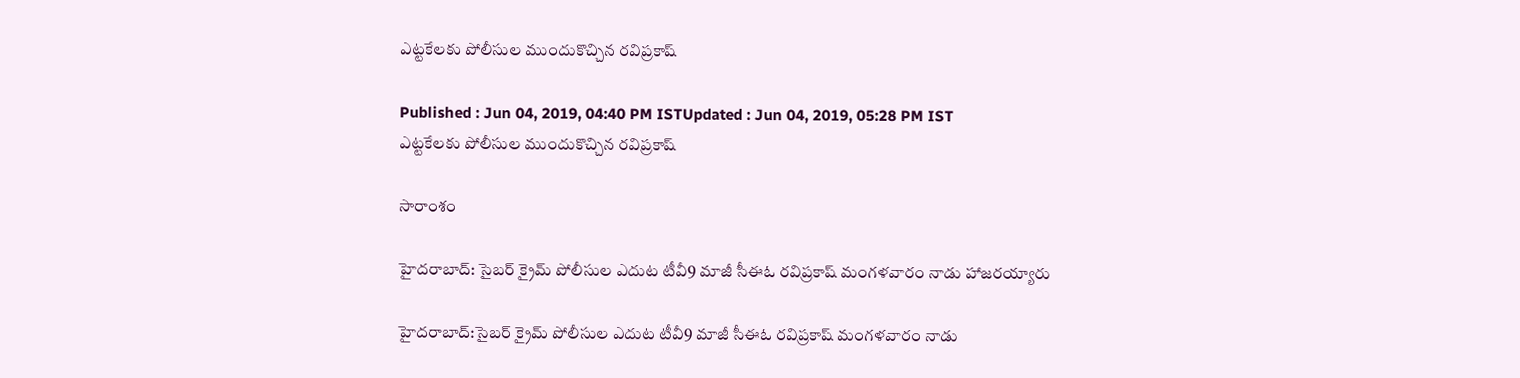ఎట్టకేలకు పోలీసుల ముందుకొచ్చిన రవిప్రకాష్

Published : Jun 04, 2019, 04:40 PM ISTUpdated : Jun 04, 2019, 05:28 PM IST
ఎట్టకేలకు పోలీసుల ముందుకొచ్చిన రవిప్రకాష్

సారాంశం

హైదరాబాద్: సైబర్ క్రైమ్ పోలీసుల ఎదుట టీవీ9 మాజీ సీఈఓ రవిప్రకాష్ మంగళవారం నాడు హాజరయ్యారు

హైదరాబాద్:సైబర్ క్రైమ్ పోలీసుల ఎదుట టీవీ9 మాజీ సీఈఓ రవిప్రకాష్ మంగళవారం నాడు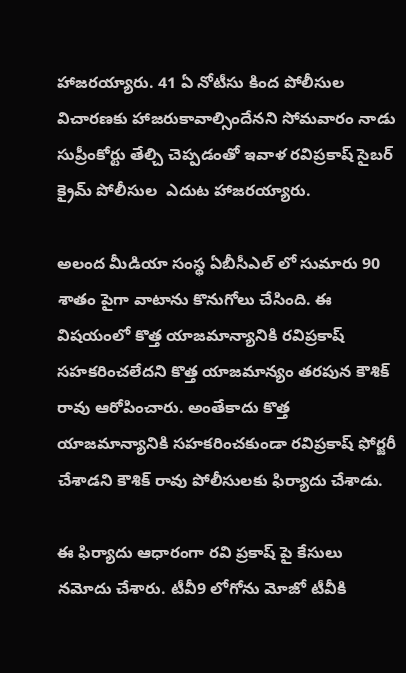హాజరయ్యారు. 41 ఏ నోటీసు కింద పోలీసుల విచారణకు హాజరుకావాల్సిందేనని సోమవారం నాడు  సుప్రీంకోర్టు తేల్చి చెప్పడంతో ఇవాళ రవిప్రకాష్ సైబర్ క్రైమ్ పోలీసుల  ఎదుట హాజరయ్యారు.

అలంద మీడియా సంస్థ ఏబీసీఎల్ లో సుమారు 90 శాతం పైగా వాటాను కొనుగోలు చేసింది. ఈ విషయంలో కొత్త యాజమాన్యానికి రవిప్రకాష్ సహకరించలేదని కొత్త యాజమాన్యం తరపున కౌశిక్ రావు ఆరోపించారు. అంతేకాదు కొత్త యాజమాన్యానికి సహకరించకుండా రవిప్రకాష్ ఫోర్జరీ చేశాడని కౌశిక్ రావు పోలీసులకు ఫిర్యాదు చేశాడు.

ఈ ఫిర్యాదు ఆధారంగా రవి ప్రకాష్ పై కేసులు నమోదు చేశారు. టీవీ9 లోగోను మోజో టీవీకి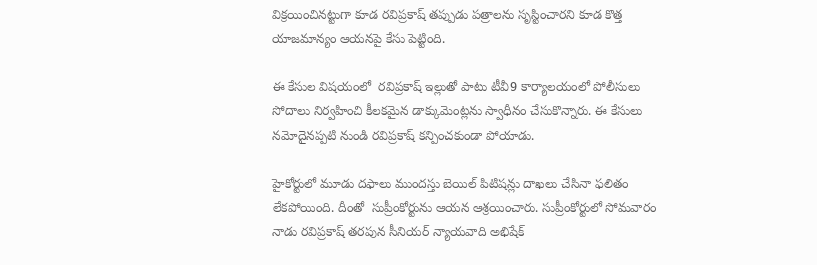విక్రయించినట్టుగా కూడ రవిప్రకాష్ తప్పుడు పత్రాలను సృస్టించారని కూడ కొత్త యాజమాన్యం ఆయనపై కేసు పెట్టింది.

ఈ కేసుల విషయంలో  రవిప్రకాష్ ఇల్లుతో పాటు టీవీ9 కార్యాలయంలో పోలీసులు సోదాలు నిర్వహించి కీలకమైన డాక్కుమెంట్లను స్వాధీనం చేసుకొన్నారు. ఈ కేసులు నమోదైనప్పటి నుండి రవిప్రకాష్ కన్పించకుండా పోయాడు.

హైకోర్టులో మూడు దఫాలు ముందస్తు బెయిల్ పిటిషన్లు దాఖలు చేసినా ఫలితం లేకపోయింది. దీంతో  సుప్రీంకోర్టును ఆయన ఆశ్రయించారు. సుప్రీంకోర్టులో సోమవారం నాడు రవిప్రకాష్ తరపున సీనియర్ న్యాయవాది అభిషేక్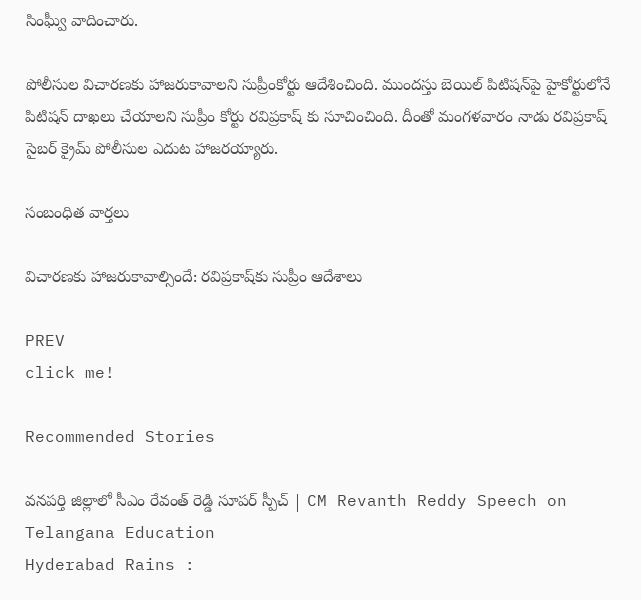సింఘ్వీ వాదించారు.

పోలీసుల విచారణకు హాజరుకావాలని సుప్రీంకోర్టు ఆదేశించింది. ముందస్తు బెయిల్ పిటిషన్‌పై హైకోర్టులోనే పిటిషన్ దాఖలు చేయాలని సుప్రీం కోర్టు రవిప్రకాష్ కు సూచించింది. దీంతో మంగళవారం నాడు రవిప్రకాష్ సైబర్ క్రైమ్ పోలీసుల ఎదుట హాజరయ్యారు.

సంబంధిత వార్తలు

విచారణకు హాజరుకావాల్సిందే: రవిప్రకాష్‌కు సుప్రీం ఆదేశాలు

PREV
click me!

Recommended Stories

వనపర్తి జిల్లాలో సీఎం రేవంత్ రెడ్డి సూపర్ స్పీచ్ | CM Revanth Reddy Speech on Telangana Education
Hyderabad Rains :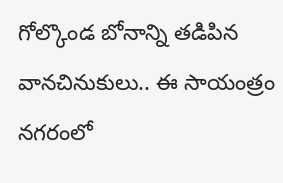గోల్కొండ బోనాన్ని తడిపిన వానచినుకులు.. ఈ సాయంత్రం నగరంలో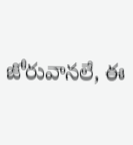జోరువానలే, ఈ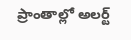ప్రాంతాల్లో అలర్ట్